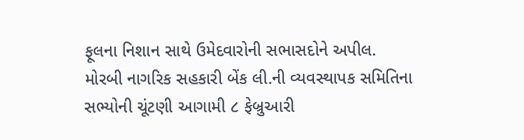ફૂલના નિશાન સાથે ઉમેદવારોની સભાસદોને અપીલ.
મોરબી નાગરિક સહકારી બેંક લી.ની વ્યવસ્થાપક સમિતિના સભ્યોની ચૂંટણી આગામી ૮ ફેબ્રુઆરી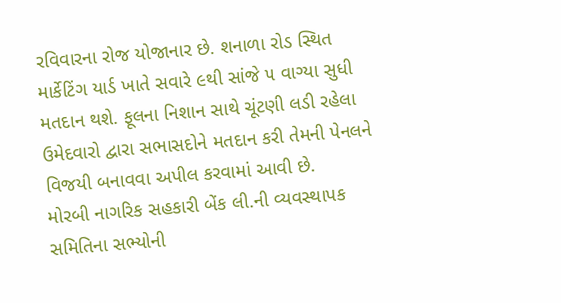રવિવારના રોજ યોજાનાર છે. શનાળા રોડ સ્થિત માર્કેટિંગ યાર્ડ ખાતે સવારે ૯થી સાંજે ૫ વાગ્યા સુધી મતદાન થશે. ફૂલના નિશાન સાથે ચૂંટણી લડી રહેલા ઉમેદવારો દ્વારા સભાસદોને મતદાન કરી તેમની પેનલને વિજયી બનાવવા અપીલ કરવામાં આવી છે.
મોરબી નાગરિક સહકારી બેંક લી.ની વ્યવસ્થાપક સમિતિના સભ્યોની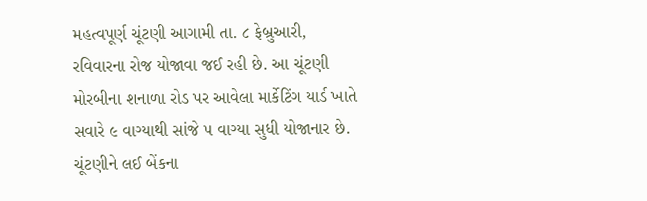મહત્વપૂર્ણ ચૂંટણી આગામી તા. ૮ ફેબ્રુઆરી, રવિવારના રોજ યોજાવા જઈ રહી છે. આ ચૂંટણી મોરબીના શનાળા રોડ પર આવેલા માર્કેટિંગ યાર્ડ ખાતે સવારે ૯ વાગ્યાથી સાંજે ૫ વાગ્યા સુધી યોજાનાર છે. ચૂંટણીને લઈ બેંકના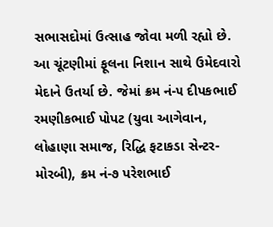સભાસદોમાં ઉત્સાહ જોવા મળી રહ્યો છે.
આ ચૂંટણીમાં ફૂલના નિશાન સાથે ઉમેદવારો મેદાને ઉતર્યા છે. જેમાં ક્રમ નં-૫ દીપકભાઈ રમણીકભાઈ પોપટ (યુવા આગેવાન, લોહાણા સમાજ, રિદ્ધિ ફટાકડા સેન્ટર- મોરબી), ક્રમ નં-૭ પરેશભાઈ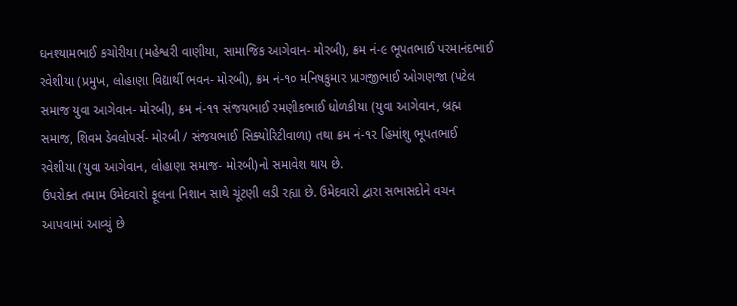ઘનશ્યામભાઈ કચોરીયા (મહેશ્વરી વાણીયા, સામાજિક આગેવાન- મોરબી), ક્રમ નં-૯ ભૂપતભાઈ પરમાનંદભાઈ રવેશીયા (પ્રમુખ, લોહાણા વિદ્યાર્થી ભવન- મોરબી), ક્રમ નં-૧૦ મનિષકુમાર પ્રાગજીભાઈ ઓગણજા (પટેલ સમાજ યુવા આગેવાન- મોરબી), ક્રમ નં-૧૧ સંજયભાઈ રમણીકભાઈ ધોળકીયા (યુવા આગેવાન, બ્રહ્મ સમાજ, શિવમ ડેવલોપર્સ- મોરબી / સંજયભાઈ સિક્યોરિટીવાળા) તથા ક્રમ નં-૧૨ હિમાંશુ ભૂપતભાઈ રવેશીયા (યુવા આગેવાન, લોહાણા સમાજ- મોરબી)નો સમાવેશ થાય છે.
ઉપરોક્ત તમામ ઉમેદવારો ફૂલના નિશાન સાથે ચૂંટણી લડી રહ્યા છે. ઉમેદવારો દ્વારા સભાસદોને વચન આપવામાં આવ્યું છે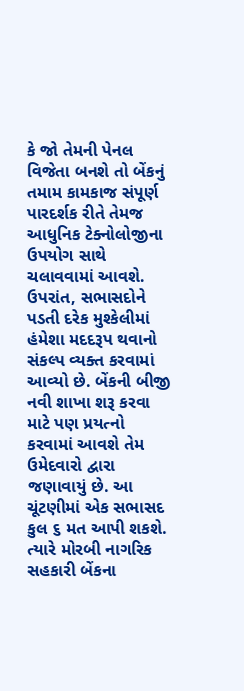કે જો તેમની પેનલ વિજેતા બનશે તો બેંકનું તમામ કામકાજ સંપૂર્ણ પારદર્શક રીતે તેમજ આધુનિક ટેક્નોલોજીના ઉપયોગ સાથે ચલાવવામાં આવશે. ઉપરાંત, સભાસદોને પડતી દરેક મુશ્કેલીમાં હંમેશા મદદરૂપ થવાનો સંકલ્પ વ્યક્ત કરવામાં આવ્યો છે. બેંકની બીજી નવી શાખા શરૂ કરવા માટે પણ પ્રયત્નો કરવામાં આવશે તેમ ઉમેદવારો દ્વારા જણાવાયું છે. આ ચૂંટણીમાં એક સભાસદ કુલ ૬ મત આપી શકશે. ત્યારે મોરબી નાગરિક સહકારી બેંકના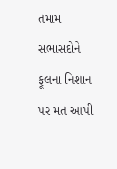તમામ સભાસદોને ફૂલના નિશાન પર મત આપી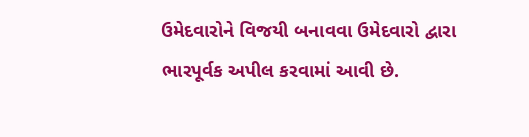ઉમેદવારોને વિજયી બનાવવા ઉમેદવારો દ્વારા ભારપૂર્વક અપીલ કરવામાં આવી છે.